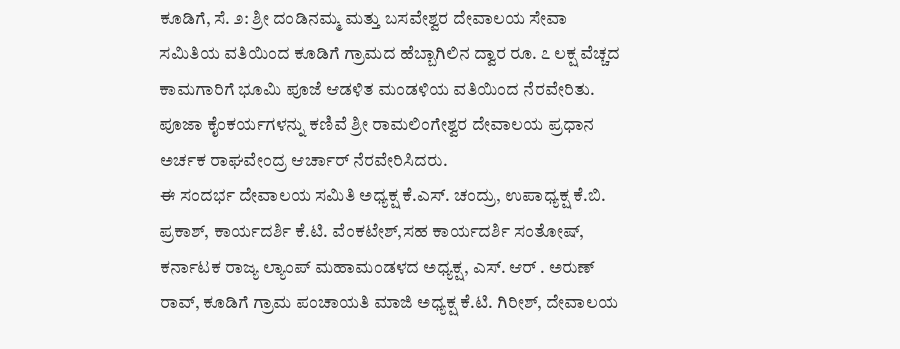ಕೂಡಿಗೆ, ಸೆ. ೨: ಶ್ರೀ ದಂಡಿನಮ್ಮ ಮತ್ತು ಬಸವೇಶ್ವರ ದೇವಾಲಯ ಸೇವಾ ಸಮಿತಿಯ ವತಿಯಿಂದ ಕೂಡಿಗೆ ಗ್ರಾಮದ ಹೆಬ್ಬಾಗಿಲಿನ ದ್ವಾರ ರೂ. ೭ ಲಕ್ಷ ವೆಚ್ಚದ ಕಾಮಗಾರಿಗೆ ಭೂಮಿ ಪೂಜೆ ಆಡಳಿತ ಮಂಡಳಿಯ ವತಿಯಿಂದ ನೆರವೇರಿತು.
ಪೂಜಾ ಕೈಂಕರ್ಯಗಳನ್ನು ಕಣಿವೆ ಶ್ರೀ ರಾಮಲಿಂಗೇಶ್ವರ ದೇವಾಲಯ ಪ್ರಧಾನ ಅರ್ಚಕ ರಾಘವೇಂದ್ರ ಆರ್ಚಾರ್ ನೆರವೇರಿಸಿದರು.
ಈ ಸಂದರ್ಭ ದೇವಾಲಯ ಸಮಿತಿ ಅಧ್ಯಕ್ಷ ಕೆ.ಎಸ್. ಚಂದ್ರು, ಉಪಾಧ್ಯಕ್ಷ ಕೆ.ಬಿ. ಪ್ರಕಾಶ್, ಕಾರ್ಯದರ್ಶಿ ಕೆ.ಟಿ. ವೆಂಕಟೇಶ್,ಸಹ ಕಾರ್ಯದರ್ಶಿ ಸಂತೋಷ್, ಕರ್ನಾಟಕ ರಾಜ್ಯ ಲ್ಯಾಂಪ್ ಮಹಾಮಂಡಳದ ಅಧ್ಯಕ್ಷ, ಎಸ್. ಆರ್ . ಅರುಣ್ ರಾವ್, ಕೂಡಿಗೆ ಗ್ರಾಮ ಪಂಚಾಯತಿ ಮಾಜಿ ಅಧ್ಯಕ್ಷ ಕೆ.ಟಿ. ಗಿರೀಶ್, ದೇವಾಲಯ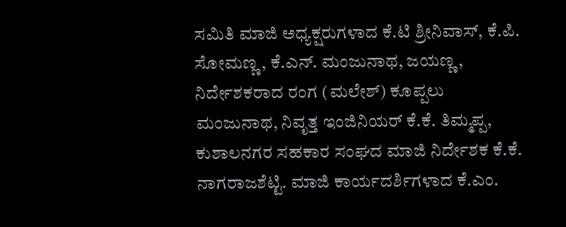ಸಮಿತಿ ಮಾಜಿ ಅಧ್ಯಕ್ಷರುಗಳಾದ ಕೆ.ಟಿ ಶ್ರೀನಿವಾಸ್, ಕೆ.ಪಿ. ಸೋಮಣ್ಣ, ಕೆ.ಎನ್. ಮಂಜುನಾಥ, ಜಯಣ್ಣ, ನಿರ್ದೇಶಕರಾದ ರಂಗ (ಮಲೇಶ್) ಕೂಪ್ಪಲು ಮಂಜುನಾಥ, ನಿವೃತ್ತ ಇಂಜಿನಿಯರ್ ಕೆ.ಕೆ. ತಿಮ್ಮಪ್ಪ, ಕುಶಾಲನಗರ ಸಹಕಾರ ಸಂಘದ ಮಾಜಿ ನಿರ್ದೇಶಕ ಕೆ.ಕೆ. ನಾಗರಾಜಶೆಟ್ಟಿ. ಮಾಜಿ ಕಾರ್ಯದರ್ಶಿಗಳಾದ ಕೆ.ಎಂ.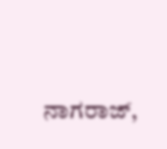ನಾಗರಾಜ್,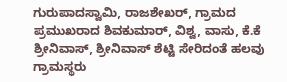ಗುರುಪಾದಸ್ವಾಮಿ, ರಾಜಶೇಖರ್, ಗ್ರಾಮದ ಪ್ರಮುಖರಾದ ಶಿವಕುಮಾರ್, ವಿಶ್ವ, ವಾಸು, ಕೆ.ಕೆ ಶ್ರೀನಿವಾಸ್, ಶ್ರೀನಿವಾಸ್ ಶೆಟ್ಟಿ ಸೇರಿದಂತೆ ಹಲವು ಗ್ರಾಮಸ್ಥರು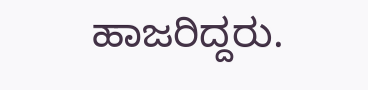ಹಾಜರಿದ್ದರು.